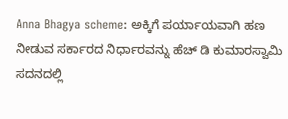Anna Bhagya scheme: ಅಕ್ಕಿಗೆ ಪರ್ಯಾಯವಾಗಿ ಹಣ ನೀಡುವ ಸರ್ಕಾರದ ನಿರ್ಧಾರವನ್ನು ಹೆಚ್ ಡಿ ಕುಮಾರಸ್ವಾಮಿ ಸದನದಲ್ಲಿ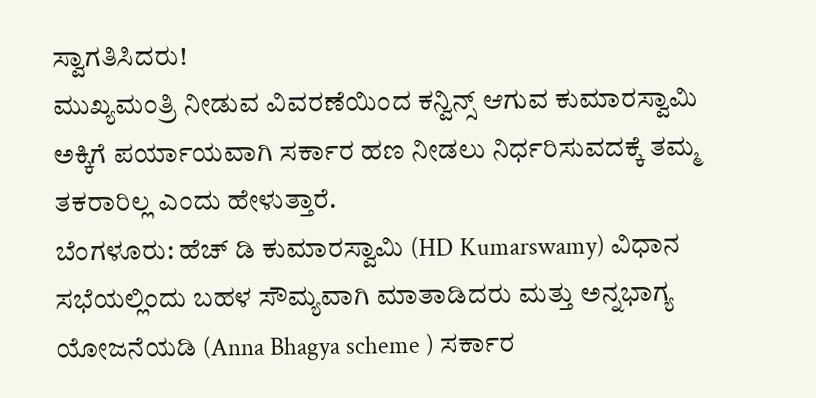ಸ್ವಾಗತಿಸಿದರು!
ಮುಖ್ಯಮಂತ್ರಿ ನೀಡುವ ವಿವರಣೆಯಿಂದ ಕನ್ವಿನ್ಸ್ ಆಗುವ ಕುಮಾರಸ್ವಾಮಿ ಅಕ್ಕಿಗೆ ಪರ್ಯಾಯವಾಗಿ ಸರ್ಕಾರ ಹಣ ನೀಡಲು ನಿರ್ಧರಿಸುವದಕ್ಕೆ ತಮ್ಮ ತಕರಾರಿಲ್ಲ ಎಂದು ಹೇಳುತ್ತಾರೆ.
ಬೆಂಗಳೂರು: ಹೆಚ್ ಡಿ ಕುಮಾರಸ್ವಾಮಿ (HD Kumarswamy) ವಿಧಾನ ಸಭೆಯಲ್ಲಿಂದು ಬಹಳ ಸೌಮ್ಯವಾಗಿ ಮಾತಾಡಿದರು ಮತ್ತು ಅನ್ನಭಾಗ್ಯ ಯೋಜನೆಯಡಿ (Anna Bhagya scheme ) ಸರ್ಕಾರ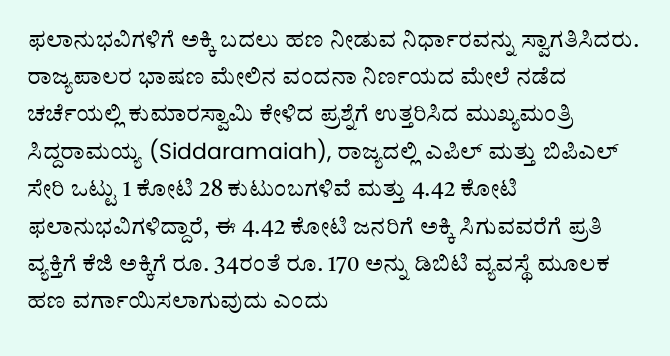ಫಲಾನುಭವಿಗಳಿಗೆ ಅಕ್ಕಿ ಬದಲು ಹಣ ನೀಡುವ ನಿರ್ಧಾರವನ್ನು ಸ್ವಾಗತಿಸಿದರು. ರಾಜ್ಯಪಾಲರ ಭಾಷಣ ಮೇಲಿನ ವಂದನಾ ನಿರ್ಣಯದ ಮೇಲೆ ನಡೆದ ಚರ್ಚೆಯಲ್ಲಿ ಕುಮಾರಸ್ವಾಮಿ ಕೇಳಿದ ಪ್ರಶ್ನೆಗೆ ಉತ್ತರಿಸಿದ ಮುಖ್ಯಮಂತ್ರಿ ಸಿದ್ದರಾಮಯ್ಯ (Siddaramaiah), ರಾಜ್ಯದಲ್ಲಿ ಎಪಿಲ್ ಮತ್ತು ಬಿಪಿಎಲ್ ಸೇರಿ ಒಟ್ಟು 1 ಕೋಟಿ 28 ಕುಟುಂಬಗಳಿವೆ ಮತ್ತು 4.42 ಕೋಟಿ ಫಲಾನುಭವಿಗಳಿದ್ದಾರೆ, ಈ 4.42 ಕೋಟಿ ಜನರಿಗೆ ಅಕ್ಕಿ ಸಿಗುವವರೆಗೆ ಪ್ರತಿ ವ್ಯಕ್ತಿಗೆ ಕೆಜಿ ಅಕ್ಕಿಗೆ ರೂ. 34ರಂತೆ ರೂ. 170 ಅನ್ನು ಡಿಬಿಟಿ ವ್ಯವಸ್ಥೆ ಮೂಲಕ ಹಣ ವರ್ಗಾಯಿಸಲಾಗುವುದು ಎಂದು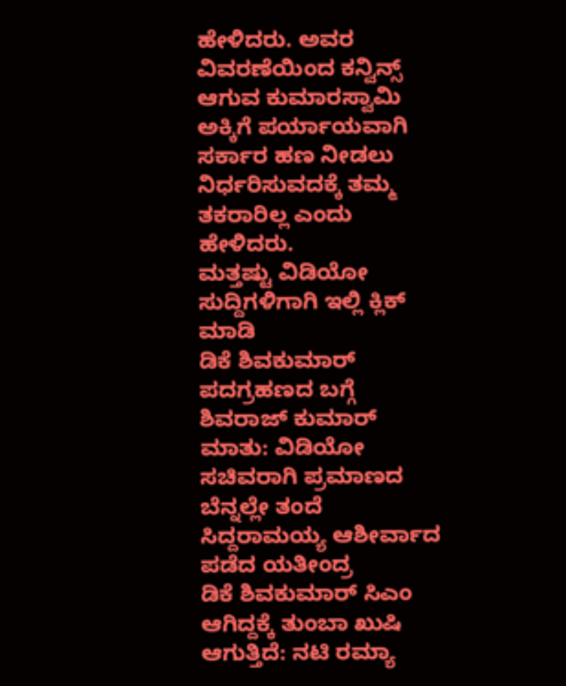ಹೇಳಿದರು. ಅವರ ವಿವರಣೆಯಿಂದ ಕನ್ವಿನ್ಸ್ ಆಗುವ ಕುಮಾರಸ್ವಾಮಿ ಅಕ್ಕಿಗೆ ಪರ್ಯಾಯವಾಗಿ ಸರ್ಕಾರ ಹಣ ನೀಡಲು ನಿರ್ಧರಿಸುವದಕ್ಕೆ ತಮ್ಮ ತಕರಾರಿಲ್ಲ ಎಂದು ಹೇಳಿದರು.
ಮತ್ತಷ್ಟು ವಿಡಿಯೋ ಸುದ್ದಿಗಳಿಗಾಗಿ ಇಲ್ಲಿ ಕ್ಲಿಕ್ ಮಾಡಿ
ಡಿಕೆ ಶಿವಕುಮಾರ್ ಪದಗ್ರಹಣದ ಬಗ್ಗೆ ಶಿವರಾಜ್ ಕುಮಾರ್ ಮಾತು: ವಿಡಿಯೋ
ಸಚಿವರಾಗಿ ಪ್ರಮಾಣದ ಬೆನ್ನಲ್ಲೇ ತಂದೆ ಸಿದ್ದರಾಮಯ್ಯ ಆಶೀರ್ವಾದ ಪಡೆದ ಯತೀಂದ್ರ
ಡಿಕೆ ಶಿವಕುಮಾರ್ ಸಿಎಂ ಆಗಿದ್ದಕ್ಕೆ ತುಂಬಾ ಖುಷಿ ಆಗುತ್ತಿದೆ: ನಟಿ ರಮ್ಯಾ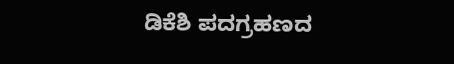ಡಿಕೆಶಿ ಪದಗ್ರಹಣದ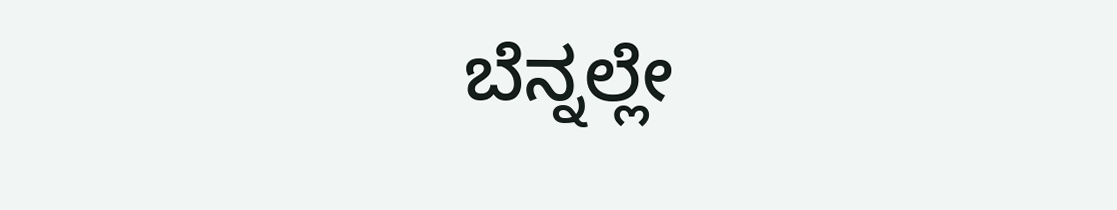ಬೆನ್ನಲ್ಲೇ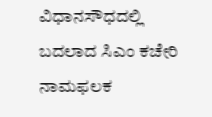ವಿಧಾನಸೌಧದಲ್ಲಿ ಬದಲಾದ ಸಿಎಂ ಕಚೇರಿ ನಾಮಫಲಕ